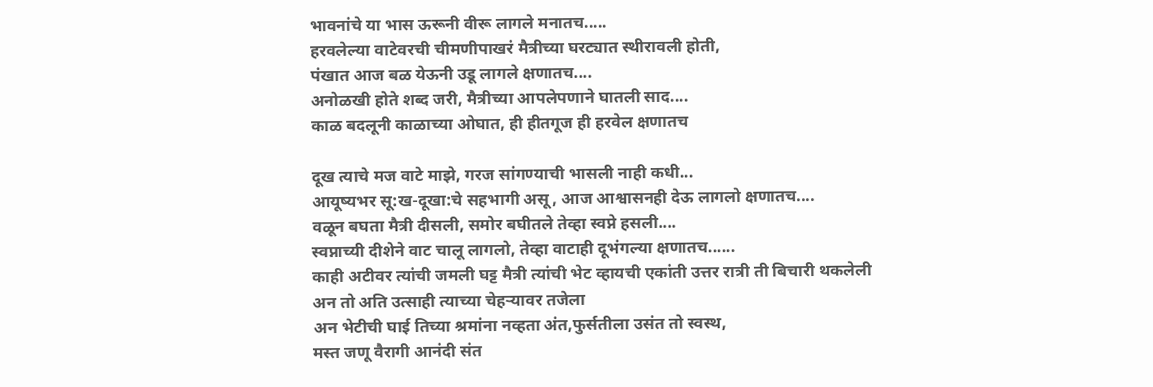भावनांचे या भास ऊरूनी वीरू लागले मनातच.....
हरवलेल्या वाटेवरची चीमणीपाखरं मैत्रीच्या घरट्यात स्थीरावली होती,
पंखात आज बळ येऊनी उडू लागले क्षणातच....
अनोळखी होते शब्द जरी, मैत्रीच्या आपलेपणाने घातली साद....
काळ बदलूनी काळाच्या ओघात, ही हीतगूज ही हरवेल क्षणातच

दूख त्याचे मज वाटे माझे, गरज सांगण्याची भासली नाही कधी...
आयूष्यभर सू:ख-दूखा:चे सहभागी असू, आज आश्वासनही देऊ लागलो क्षणातच....
वळून बघता मैत्री दीसली, समोर बघीतले तेव्हा स्वप्ने हसली....
स्वप्नाच्यी दीशेने वाट चालू लागलो, तेव्हा वाटाही दूभंगल्या क्षणातच......
काही अटीवर त्यांची जमली घट्ट मैत्री त्यांची भेट व्हायची एकांती उत्तर रात्री ती बिचारी थकलेली
अन तो अति उत्साही त्याच्या चेहऱ्यावर तजेला
अन भेटीची घाई तिच्या श्रमांना नव्हता अंत,फुर्सतीला उसंत तो स्वस्थ,
मस्त जणू वैरागी आनंदी संत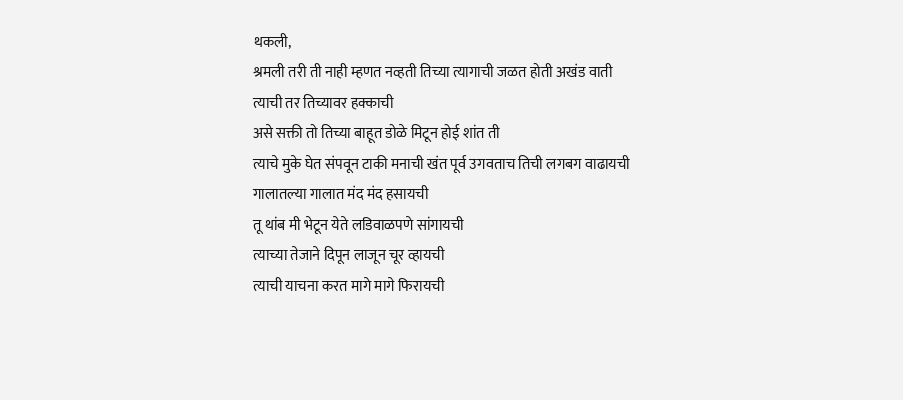थकली,
श्रमली तरी ती नाही म्हणत नव्हती तिच्या त्यागाची जळत होती अखंड वाती
त्याची तर तिच्यावर हक्काची
असे सक्ती तो तिच्या बाहूत डोळे मिटून होई शांत ती
त्याचे मुके घेत संपवून टाकी मनाची खंत पूर्व उगवताच तिची लगबग वाढायची
गालातल्या गालात मंद मंद हसायची
तू थांब मी भेटून येते लडिवाळपणे सांगायची
त्याच्या तेजाने दिपून लाजून चूर व्हायची
त्याची याचना करत मागे मागे फिरायची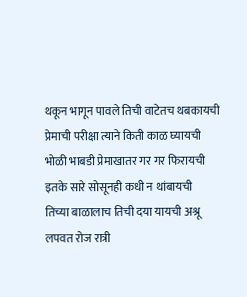थकून भागून पावले तिची वाटेतच थबकायची प्रेमाची परीक्षा त्याने किती काळ घ्यायची
भोळी भाबडी प्रेमाखातर गर गर फिरायची इतके सारे सोसूनही कधी न थांबायची
तिच्या बाळालाच तिची दया यायची अश्रू लपवत रोज रात्री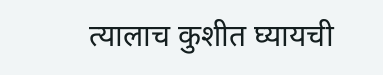त्यालाच कुशीत घ्यायची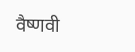वैष्णवी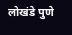लोखंडे पुणे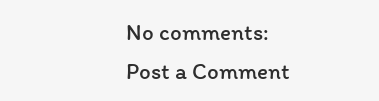No comments:
Post a Comment